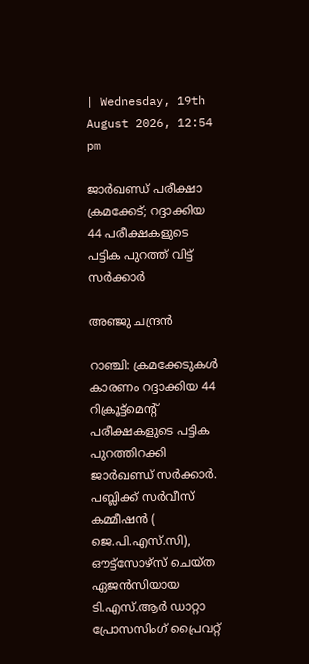| Wednesday, 19th August 2026, 12:54 pm

ജാര്‍ഖണ്ഡ് പരീക്ഷാ ക്രമക്കേട്; റദ്ദാക്കിയ 44 പരീക്ഷകളുടെ പട്ടിക പുറത്ത് വിട്ട് സര്‍ക്കാര്‍

അഞ്ജു ചന്ദ്രന്‍

റാഞ്ചി: ക്രമക്കേടുകള്‍ കാരണം റദ്ദാക്കിയ 44 റിക്രൂട്ട്‌മെന്റ് പരീക്ഷകളുടെ പട്ടിക പുറത്തിറക്കി ജാര്‍ഖണ്ഡ് സര്‍ക്കാര്‍. പബ്ലിക്ക് സര്‍വീസ് കമ്മീഷന്‍ ( ജെ.പി.എസ്.സി), ഔട്ട്‌സോഴ്‌സ് ചെയ്ത ഏജന്‍സിയായ ടി.എസ്.ആര്‍ ഡാറ്റാ പ്രോസസിംഗ് പ്രൈവറ്റ്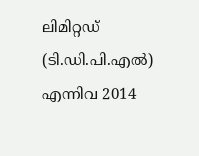ലിമിറ്റഡ് (ടി.ഡി.പി.എല്‍) എന്നിവ 2014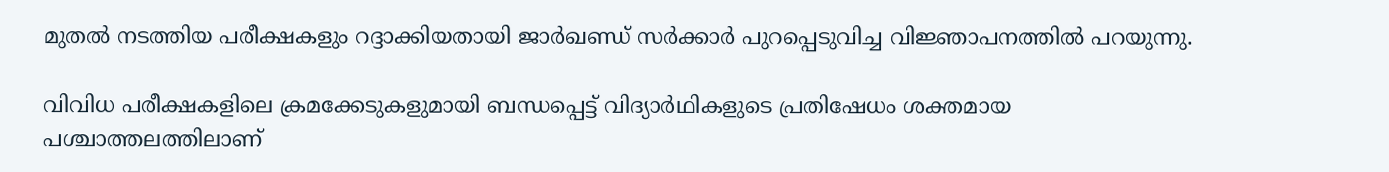മുതല്‍ നടത്തിയ പരീക്ഷകളും റദ്ദാക്കിയതായി ജാര്‍ഖണ്ഡ് സര്‍ക്കാര്‍ പുറപ്പെടുവിച്ച വിജ്ഞാപനത്തില്‍ പറയുന്നു.

വിവിധ പരീക്ഷകളിലെ ക്രമക്കേടുകളുമായി ബന്ധപ്പെട്ട് വിദ്യാര്‍ഥികളുടെ പ്രതിഷേധം ശക്തമായ പശ്ചാത്തലത്തിലാണ്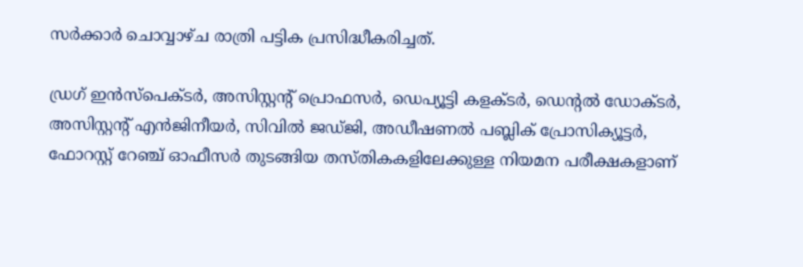സര്‍ക്കാര്‍ ചൊവ്വാഴ്ച രാത്രി പട്ടിക പ്രസിദ്ധീകരിച്ചത്.

ഡ്രഗ് ഇന്‍സ്പെക്ടര്‍, അസിസ്റ്റന്റ് പ്രൊഫസര്‍, ഡെപ്യൂട്ടി കളക്ടര്‍, ഡെന്റല്‍ ഡോക്ടര്‍, അസിസ്റ്റന്റ് എന്‍ജിനീയര്‍, സിവില്‍ ജഡ്ജി, അഡീഷണല്‍ പബ്ലിക് പ്രോസിക്യൂട്ടര്‍, ഫോറസ്റ്റ് റേഞ്ച് ഓഫീസര്‍ തുടങ്ങിയ തസ്തികകളിലേക്കുള്ള നിയമന പരീക്ഷകളാണ്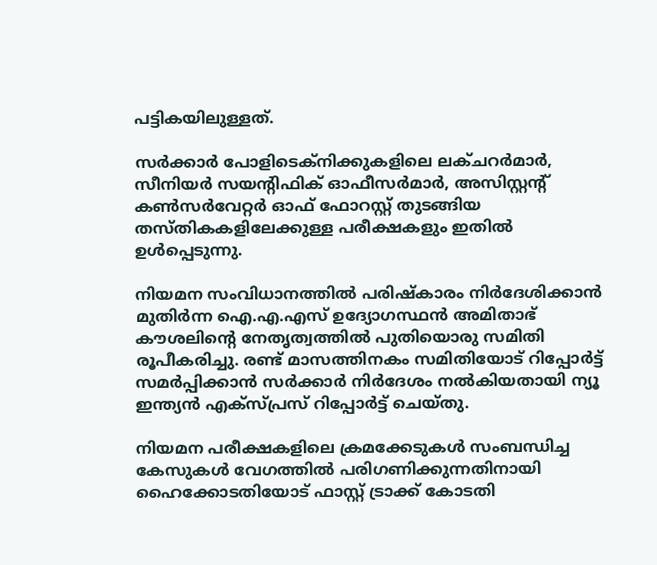പട്ടികയിലുള്ളത്.

സര്‍ക്കാര്‍ പോളിടെക്‌നിക്കുകളിലെ ലക്ചറര്‍മാര്‍, സീനിയര്‍ സയന്റിഫിക് ഓഫീസര്‍മാര്‍, അസിസ്റ്റന്റ് കണ്‍സര്‍വേറ്റര്‍ ഓഫ് ഫോറസ്റ്റ് തുടങ്ങിയ തസ്തികകളിലേക്കുള്ള പരീക്ഷകളും ഇതില്‍ ഉള്‍പ്പെടുന്നു.

നിയമന സംവിധാനത്തില്‍ പരിഷ്‌കാരം നിര്‍ദേശിക്കാന്‍ മുതിര്‍ന്ന ഐ.എ.എസ് ഉദ്യോഗസ്ഥന്‍ അമിതാഭ് കൗശലിന്റെ നേതൃത്വത്തില്‍ പുതിയൊരു സമിതി രൂപീകരിച്ചു. രണ്ട് മാസത്തിനകം സമിതിയോട് റിപ്പോര്‍ട്ട് സമര്‍പ്പിക്കാന്‍ സര്‍ക്കാര്‍ നിര്‍ദേശം നല്‍കിയതായി ന്യൂ ഇന്ത്യന്‍ എക്‌സ്പ്രസ് റിപ്പോര്‍ട്ട് ചെയ്തു.

നിയമന പരീക്ഷകളിലെ ക്രമക്കേടുകള്‍ സംബന്ധിച്ച കേസുകള്‍ വേഗത്തില്‍ പരിഗണിക്കുന്നതിനായി ഹൈക്കോടതിയോട് ഫാസ്റ്റ് ട്രാക്ക് കോടതി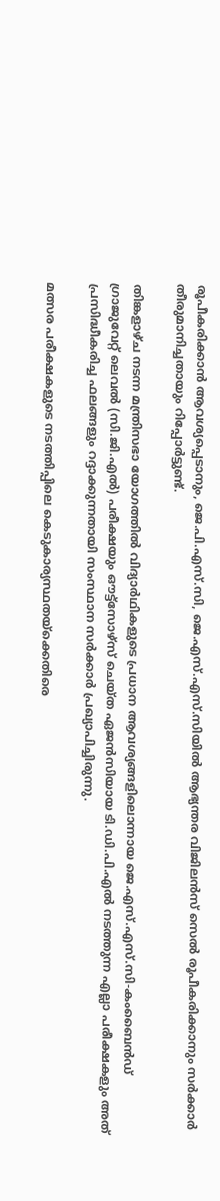രൂപീകരിക്കാന്‍ ആവശ്യപ്പെടാനും, ജെ.പി.എസ്.സി, ജെ.എസ്.എസ്.സിയില്‍ ആഭ്യന്തര വിജിലന്‍സ് സെല്‍ രൂപീകരിക്കാനും സര്‍ക്കാര്‍ തീരുമാനിച്ചതായും റിപ്പോര്‍ട്ടുണ്ട്.

തിങ്കളാഴ്ച നടന്ന മന്ത്രിസഭാ യോഗത്തില്‍ വിദ്യാര്‍ഥികളുടെ പ്രധാന ആവശ്യങ്ങളിലൊന്നായ ജെ.എസ്.എസ്.സി-കംബൈന്‍ഡ് ഗ്രാജുവേറ്റ് ലെവല്‍ (സി.ജി.എല്‍) പരീക്ഷയും ഔട്ട്സോഴ്സ് ചെയ്ത ഏജന്‍സിയായ ടി.ഡി.പി.എല്‍ നടത്തുന്ന എല്ലാ പരീക്ഷകളും അത് പ്രസിദ്ധീകരിച്ച ഫലങ്ങളും റദ്ദാക്കുന്നതായി സംസ്ഥാന സര്‍ക്കാര്‍ പ്രഖ്യാപിച്ചിരുന്നു.

മത്സര പരീക്ഷകളുടെ നടത്തിപ്പിലെ കെടുകാര്യസ്ഥതയ്ക്കെതിരെ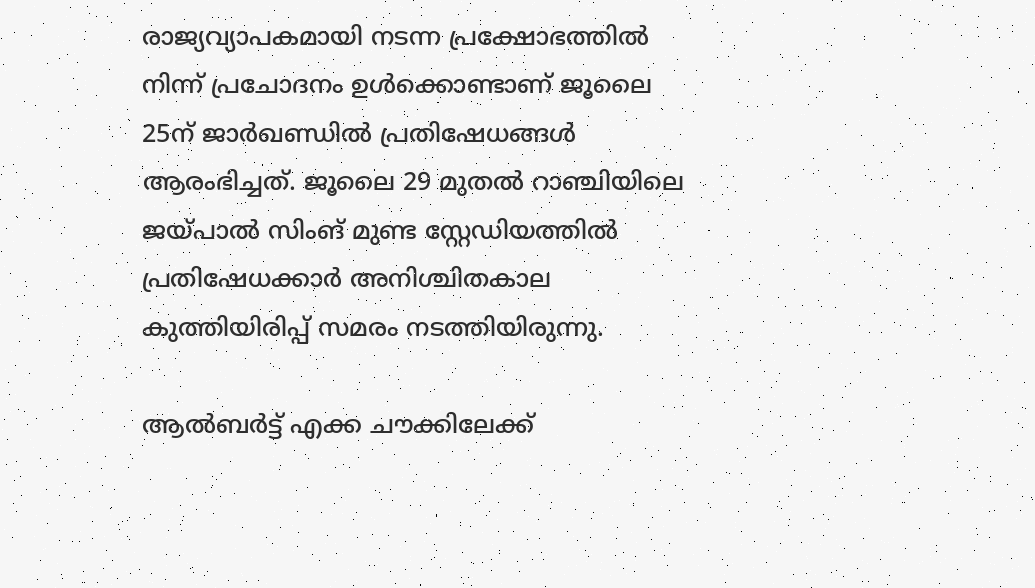രാജ്യവ്യാപകമായി നടന്ന പ്രക്ഷോഭത്തില്‍ നിന്ന് പ്രചോദനം ഉള്‍ക്കൊണ്ടാണ് ജൂലൈ 25ന് ജാര്‍ഖണ്ഡില്‍ പ്രതിഷേധങ്ങള്‍ ആരംഭിച്ചത്. ജൂലൈ 29 മുതല്‍ റാഞ്ചിയിലെ ജയ്പാല്‍ സിംങ് മുണ്ട സ്റ്റേഡിയത്തില്‍ പ്രതിഷേധക്കാര്‍ അനിശ്ചിതകാല കുത്തിയിരിപ്പ് സമരം നടത്തിയിരുന്നു.

ആല്‍ബര്‍ട്ട് എക്ക ചൗക്കിലേക്ക്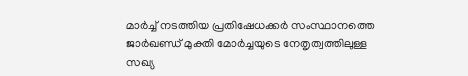മാര്‍ച്ച് നടത്തിയ പ്രതിഷേധക്കര്‍ സംസ്ഥാനത്തെ ജാര്‍ഖണ്ഡ് മുക്തി മോര്‍ച്ചയുടെ നേതൃത്വത്തിലുള്ള സഖ്യ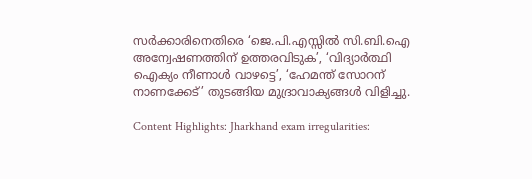സര്‍ക്കാരിനെതിരെ ‘ജെ.പി.എസ്സില്‍ സി.ബി.ഐ അന്വേഷണത്തിന് ഉത്തരവിടുക’, ‘വിദ്യാര്‍ത്ഥി ഐക്യം നീണാള്‍ വാഴട്ടെ’, ‘ഹേമന്ത് സോറന് നാണക്കേട്’ തുടങ്ങിയ മുദ്രാവാക്യങ്ങള്‍ വിളിച്ചു.

Content Highlights: Jharkhand exam irregularities: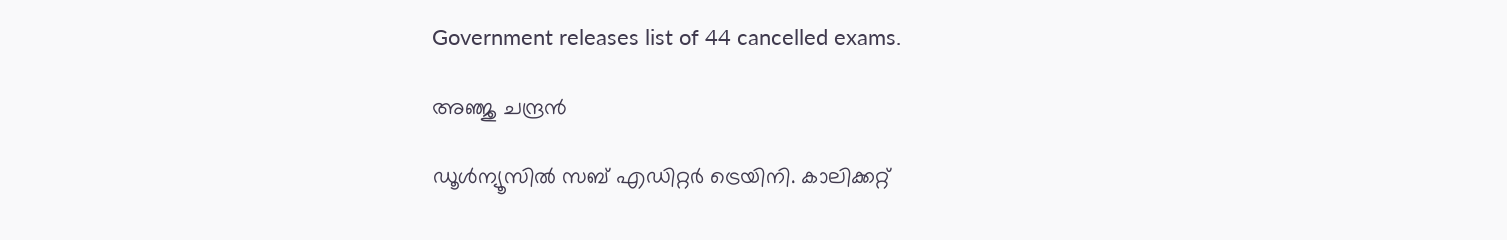Government releases list of 44 cancelled exams.

അഞ്ജു ചന്ദ്രന്‍

ഡൂള്‍ന്യൂസില്‍ സബ് എഡിറ്റര്‍ ട്രെയിനി. കാലിക്കറ്റ്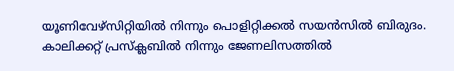യൂണിവേഴ്‌സിറ്റിയില്‍ നിന്നും പൊളിറ്റിക്കല്‍ സയന്‍സില്‍ ബിരുദം. കാലിക്കറ്റ് പ്രസ്‌ക്ലബില്‍ നിന്നും ജേണലിസത്തില്‍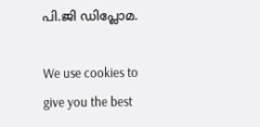പി.ജി ഡിപ്ലോമ.

We use cookies to give you the best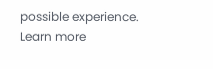possible experience. Learn more